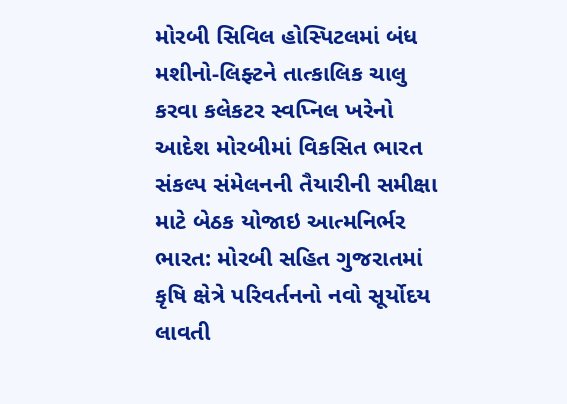મોરબી સિવિલ હોસ્પિટલમાં બંધ મશીનો-લિફ્ટને તાત્કાલિક ચાલુ કરવા કલેકટર સ્વપ્નિલ ખરેનો આદેશ મોરબીમાં વિકસિત ભારત સંકલ્પ સંમેલનની તૈયારીની સમીક્ષા માટે બેઠક યોજાઇ આત્મનિર્ભર ભારત: મોરબી સહિત ગુજરાતમાં કૃષિ ક્ષેત્રે પરિવર્તનનો નવો સૂર્યોદય લાવતી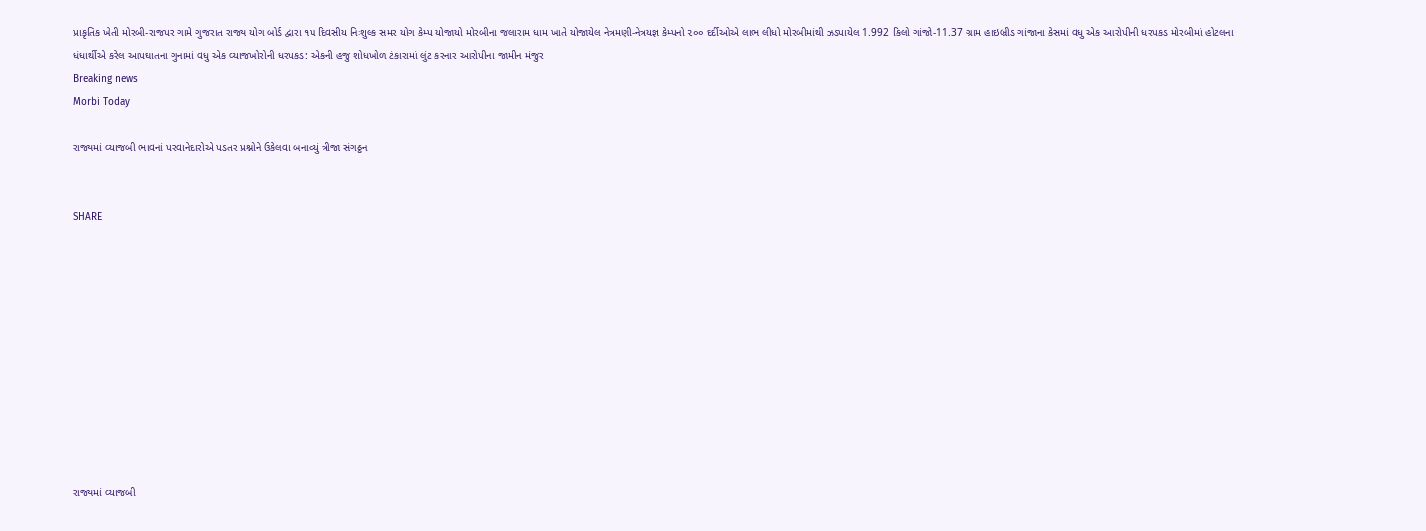પ્રાકૃતિક ખેતી મોરબી-રાજપર ગામે ગુજરાત રાજ્ય યોગ બોર્ડ દ્વારા ૧૫ દિવસીય નિઃશુલ્ક સમર યોગ કેમ્પ યોજાયો મોરબીના જલારામ ધામ ખાતે યોજાયેલ નેત્રમણી-નેત્રયજ્ઞ કેમ્પનો ૨૦૦ દર્દીઓએ લાભ લીધો મોરબીમાંથી ઝડપાયેલ 1.992 કિલો ગાંજો-11.37 ગ્રામ હાઇબ્રીડ ગાંજાના કેસમાં વધુ એક આરોપીની ધરપકડ મોરબીમાં હોટલના ધંધાર્થીએ કરેલ આપઘાતના ગુનામાં વધુ એક વ્યાજખોરોની ધરપકડ: એકની હજુ શોધખોળ ટંકારામાં લુંટ કરનાર આરોપીના જામીન મંજુર
Breaking news
Morbi Today

રાજ્યમાં વ્યાજબી ભાવનાં પરવાનેદારોએ પડતર પ્રશ્નોને ઉકેલવા બનાવ્યું ત્રીજા સંગઠ્ઠન


SHARE











રાજ્યમાં વ્યાજબી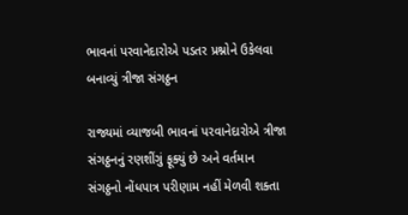ભાવનાં પરવાનેદારોએ પડતર પ્રશ્નોને ઉકેલવા બનાવ્યું ત્રીજા સંગઠ્ઠન

રાજ્યમાં વ્યાજબી ભાવનાં પરવાનેદારોએ ત્રીજા સંગઠ્ઠનનું રણશીંગું ફૂક્યું છે અને વર્તમાન સંગઠ્ઠનો નોંધપાત્ર પરીણામ નહીં મેળવી શક્તા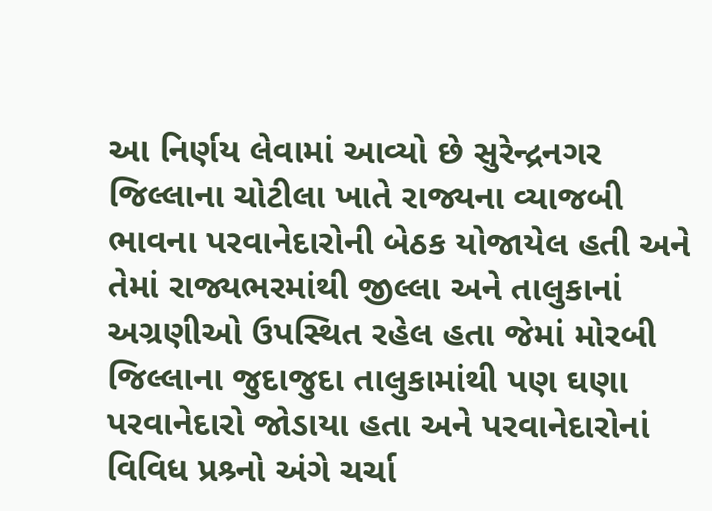આ નિર્ણય લેવામાં આવ્યો છે સુરેન્દ્રનગર જિલ્લાના ચોટીલા ખાતે રાજ્યના વ્યાજબી ભાવના પરવાનેદારોની બેઠક યોજાયેલ હતી અને તેમાં રાજ્યભરમાંથી જીલ્લા અને તાલુકાનાં અગ્રણીઓ ઉપસ્થિત રહેલ હતા જેમાં મોરબી જિલ્લાના જુદાજુદા તાલુકામાંથી પણ ઘણા પરવાનેદારો જોડાયા હતા અને પરવાનેદારોનાં વિવિધ પ્રશ્ર્નો અંગે ચર્ચા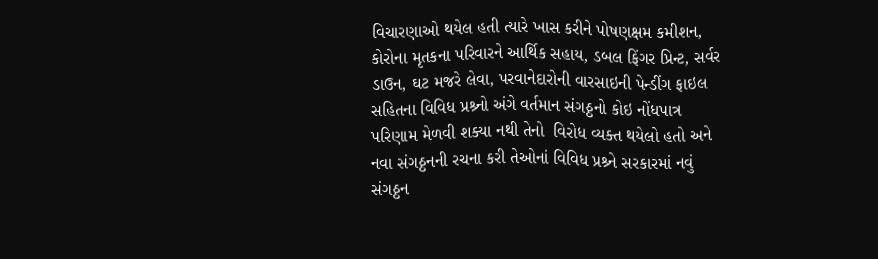વિચારણાઓ થયેલ હતી ત્યારે ખાસ કરીને પોષણક્ષમ કમીશન, કોરોના મૃતકના પરિવારને આર્થિક સહાય, ડબલ ફિંગર પ્રિન્ટ, સર્વર ડાઉન, ઘટ મજરે લેવા, પરવાનેદારોની વારસાઇની પેન્ડીંગ ફાઇલ સહિતના વિવિધ પ્રશ્ર્નો અંગે વર્તમાન સંગઠ્ઠનો કોઇ નોંધપાત્ર પરિણામ મેળવી શક્યા નથી તેનો  વિરોધ વ્યક્ત થયેલો હતો અને નવા સંગઠ્ઠનની રચના કરી તેઓનાં વિવિધ પ્રશ્ર્ને સરકારમાં નવું સંગઠ્ઠન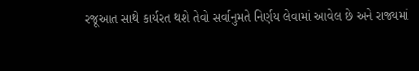રજૂઆત સાથે કાર્યરત થશે તેવો સર્વાનુમતે નિર્ણય લેવામાં આવેલ છે અને રાજ્યમાં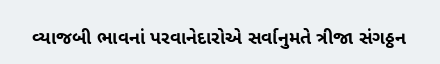વ્યાજબી ભાવનાં પરવાનેદારોએ સર્વાનુમતે ત્રીજા સંગઠ્ઠન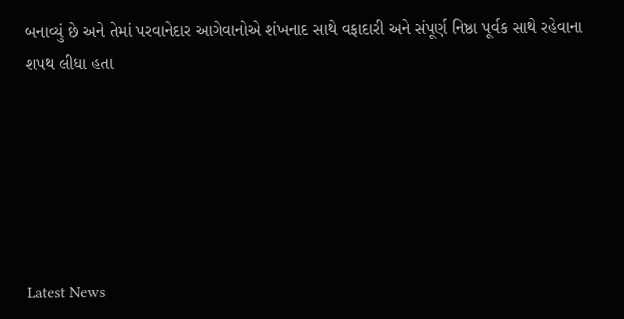બનાવ્યું છે અને તેમાં પરવાનેદાર આગેવાનોએ શંખનાદ સાથે વફાદારી અને સંપૂર્ણ નિષ્ઠા પૂર્વક સાથે રહેવાના શપથ લીધા હતા






Latest News